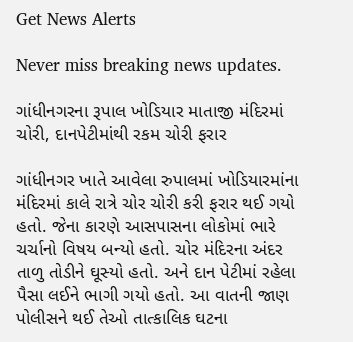Get News Alerts

Never miss breaking news updates.

ગાંધીનગરના રૂપાલ ખોડિયાર માતાજી મંદિરમાં ચોરી, દાનપેટીમાંથી રકમ ચોરી ફરાર

ગાંધીનગર ખાતે આવેલા રુપાલમાં ખોડિયારમાંના મંદિરમાં કાલે રાત્રે ચોર ચોરી કરી ફરાર થઈ ગયો હતો. જેના કારણે આસપાસના લોકોમાં ભારે ચર્ચાનો વિષય બન્યો હતો. ચોર મંદિરના અંદર તાળુ તોડીને ઘૂસ્યો હતો. અને દાન પેટીમાં રહેલા પૈસા લઈને ભાગી ગયો હતો. આ વાતની જાણ પોલીસને થઈ તેઓ તાત્કાલિક ઘટના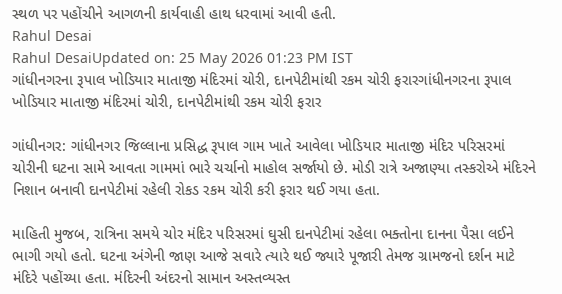સ્થળ પર પહોંચીને આગળની કાર્યવાહી હાથ ધરવામાં આવી હતી.
Rahul Desai
Rahul DesaiUpdated on: 25 May 2026 01:23 PM IST
ગાંધીનગરના રૂપાલ ખોડિયાર માતાજી મંદિરમાં ચોરી, દાનપેટીમાંથી રકમ ચોરી ફરારગાંધીનગરના રૂપાલ ખોડિયાર માતાજી મંદિરમાં ચોરી, દાનપેટીમાંથી રકમ ચોરી ફરાર

ગાંધીનગર: ગાંધીનગર જિલ્લાના પ્રસિદ્ધ રૂપાલ ગામ ખાતે આવેલા ખોડિયાર માતાજી મંદિર પરિસરમાં ચોરીની ઘટના સામે આવતા ગામમાં ભારે ચર્ચાનો માહોલ સર્જાયો છે. મોડી રાત્રે અજાણ્યા તસ્કરોએ મંદિરને નિશાન બનાવી દાનપેટીમાં રહેલી રોકડ રકમ ચોરી કરી ફરાર થઈ ગયા હતા.

માહિતી મુજબ, રાત્રિના સમયે ચોર મંદિર પરિસરમાં ઘુસી દાનપેટીમાં રહેલા ભક્તોના દાનના પૈસા લઈને ભાગી ગયો હતો. ઘટના અંગેની જાણ આજે સવારે ત્યારે થઈ જ્યારે પૂજારી તેમજ ગ્રામજનો દર્શન માટે મંદિરે પહોંચ્યા હતા. મંદિરની અંદરનો સામાન અસ્તવ્યસ્ત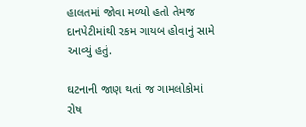હાલતમાં જોવા મળ્યો હતો તેમજ દાનપેટીમાંથી રકમ ગાયબ હોવાનું સામે આવ્યું હતું.

ઘટનાની જાણ થતાં જ ગામલોકોમાં રોષ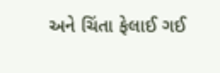અને ચિંતા ફેલાઈ ગઈ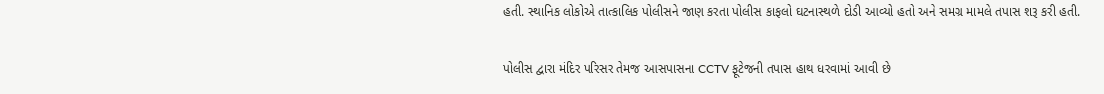હતી. સ્થાનિક લોકોએ તાત્કાલિક પોલીસને જાણ કરતા પોલીસ કાફલો ઘટનાસ્થળે દોડી આવ્યો હતો અને સમગ્ર મામલે તપાસ શરૂ કરી હતી.

પોલીસ દ્વારા મંદિર પરિસર તેમજ આસપાસના CCTV ફૂટેજની તપાસ હાથ ધરવામાં આવી છે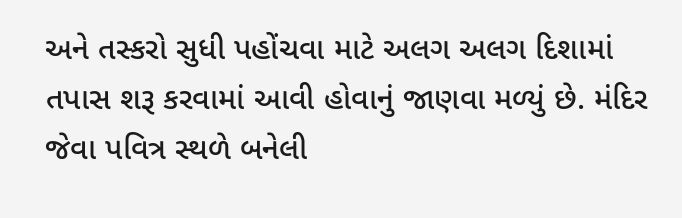અને તસ્કરો સુધી પહોંચવા માટે અલગ અલગ દિશામાં તપાસ શરૂ કરવામાં આવી હોવાનું જાણવા મળ્યું છે. મંદિર જેવા પવિત્ર સ્થળે બનેલી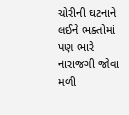ચોરીની ઘટનાને લઈને ભક્તોમાં પણ ભારે નારાજગી જોવા મળી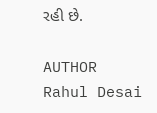રહી છે.

AUTHOR
Rahul Desai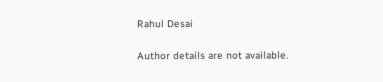Rahul Desai

Author details are not available.